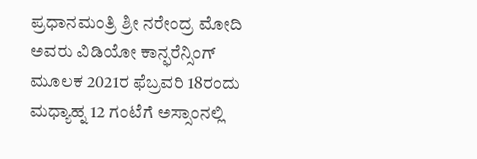ಪ್ರಧಾನಮಂತ್ರಿ ಶ್ರೀ ನರೇಂದ್ರ ಮೋದಿ ಅವರು ವಿಡಿಯೋ ಕಾನ್ಫರೆನ್ಸಿಂಗ್ ಮೂಲಕ 2021ರ ಫೆಬ್ರವರಿ 18ರಂದು ಮಧ್ಯಾಹ್ನ 12 ಗಂಟೆಗೆ ಅಸ್ಸಾಂನಲ್ಲಿ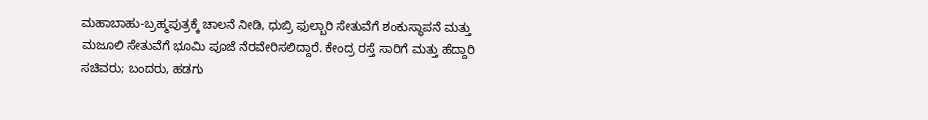ಮಹಾಬಾಹು-ಬ್ರಹ್ಮಪುತ್ರಕ್ಕೆ ಚಾಲನೆ ನೀಡಿ, ಧುಬ್ರಿ ಫುಲ್ಬಾರಿ ಸೇತುವೆಗೆ ಶಂಕುಸ್ಥಾಪನೆ ಮತ್ತು ಮಜೂಲಿ ಸೇತುವೆಗೆ ಭೂಮಿ ಪೂಜೆ ನೆರವೇರಿಸಲಿದ್ದಾರೆ. ಕೇಂದ್ರ ರಸ್ತೆ ಸಾರಿಗೆ ಮತ್ತು ಹೆದ್ದಾರಿ ಸಚಿವರು; ಬಂದರು, ಹಡಗು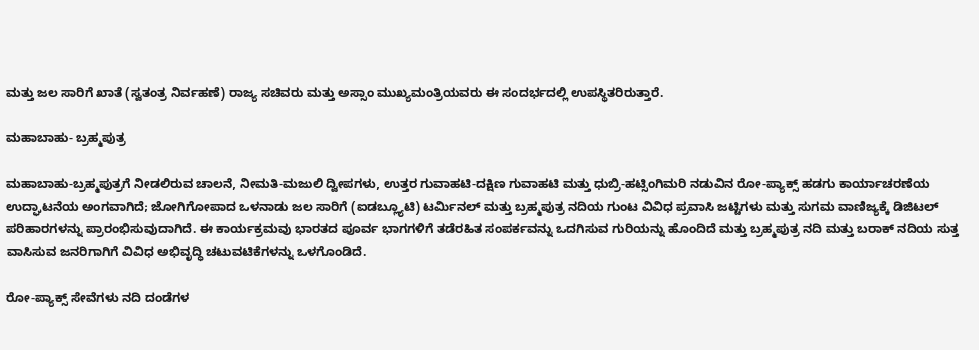ಮತ್ತು ಜಲ ಸಾರಿಗೆ ಖಾತೆ (ಸ್ವತಂತ್ರ ನಿರ್ವಹಣೆ) ರಾಜ್ಯ ಸಚಿವರು ಮತ್ತು ಅಸ್ಸಾಂ ಮುಖ್ಯಮಂತ್ರಿಯವರು ಈ ಸಂದರ್ಭದಲ್ಲಿ ಉಪಸ್ಥಿತರಿರುತ್ತಾರೆ.

ಮಹಾಬಾಹು- ಬ್ರಹ್ಮಪುತ್ರ

ಮಹಾಬಾಹು-ಬ್ರಹ್ಮಪುತ್ರಗೆ ನೀಡಲಿರುವ ಚಾಲನೆ, ನೀಮತಿ-ಮಜುಲಿ ದ್ವೀಪಗಳು, ಉತ್ತರ ಗುವಾಹಟಿ-ದಕ್ಷಿಣ ಗುವಾಹಟಿ ಮತ್ತು ಧುಬ್ರಿ-ಹಟ್ಸಿಂಗಿಮರಿ ನಡುವಿನ ರೋ-ಪ್ಯಾಕ್ಸ್ ಹಡಗು ಕಾರ್ಯಾಚರಣೆಯ ಉದ್ಘಾಟನೆಯ ಅಂಗವಾಗಿದೆ; ಜೋಗಿಗೋಪಾದ ಒಳನಾಡು ಜಲ ಸಾರಿಗೆ (ಐಡಬ್ಲ್ಯೂಟಿ) ಟರ್ಮಿನಲ್ ಮತ್ತು ಬ್ರಹ್ಮಪುತ್ರ ನದಿಯ ಗುಂಟ ವಿವಿಧ ಪ್ರವಾಸಿ ಜಟ್ಟಿಗಳು ಮತ್ತು ಸುಗಮ ವಾಣಿಜ್ಯಕ್ಕೆ ಡಿಜಿಟಲ್ ಪರಿಹಾರಗಳನ್ನು ಪ್ರಾರಂಭಿಸುವುದಾಗಿದೆ. ಈ ಕಾರ್ಯಕ್ರಮವು ಭಾರತದ ಪೂರ್ವ ಭಾಗಗಳಿಗೆ ತಡೆರಹಿತ ಸಂಪರ್ಕವನ್ನು ಒದಗಿಸುವ ಗುರಿಯನ್ನು ಹೊಂದಿದೆ ಮತ್ತು ಬ್ರಹ್ಮಪುತ್ರ ನದಿ ಮತ್ತು ಬರಾಕ್ ನದಿಯ ಸುತ್ತ ವಾಸಿಸುವ ಜನರಿಗಾಗಿಗೆ ವಿವಿಧ ಅಭಿವೃದ್ಧಿ ಚಟುವಟಿಕೆಗಳನ್ನು ಒಳಗೊಂಡಿದೆ.

ರೋ-ಪ್ಯಾಕ್ಸ್ ಸೇವೆಗಳು ನದಿ ದಂಡೆಗಳ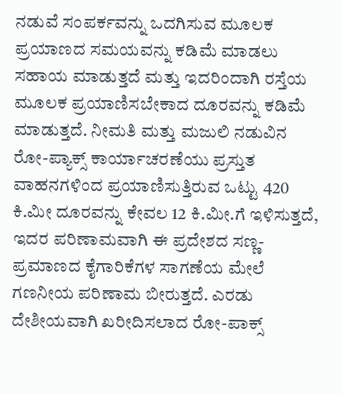ನಡುವೆ ಸಂಪರ್ಕವನ್ನು ಒದಗಿಸುವ ಮೂಲಕ ಪ್ರಯಾಣದ ಸಮಯವನ್ನು ಕಡಿಮೆ ಮಾಡಲು ಸಹಾಯ ಮಾಡುತ್ತದೆ ಮತ್ತು ಇದರಿಂದಾಗಿ ರಸ್ತೆಯ ಮೂಲಕ ಪ್ರಯಾಣಿಸಬೇಕಾದ ದೂರವನ್ನು ಕಡಿಮೆ ಮಾಡುತ್ತದೆ. ನೀಮತಿ ಮತ್ತು ಮಜುಲಿ ನಡುವಿನ ರೋ-ಪ್ಯಾಕ್ಸ್ ಕಾರ್ಯಾಚರಣೆಯು ಪ್ರಸ್ತುತ ವಾಹನಗಳಿಂದ ಪ್ರಯಾಣಿಸುತ್ತಿರುವ ಒಟ್ಟು 420 ಕಿ.ಮೀ ದೂರವನ್ನು ಕೇವಲ 12 ಕಿ.ಮೀ.ಗೆ ಇಳಿಸುತ್ತದೆ, ಇದರ ಪರಿಣಾಮವಾಗಿ ಈ ಪ್ರದೇಶದ ಸಣ್ಣ-ಪ್ರಮಾಣದ ಕೈಗಾರಿಕೆಗಳ ಸಾಗಣೆಯ ಮೇಲೆ ಗಣನೀಯ ಪರಿಣಾಮ ಬೀರುತ್ತದೆ. ಎರಡು ದೇಶೀಯವಾಗಿ ಖರೀದಿಸಲಾದ ರೋ-ಪಾಕ್ಸ್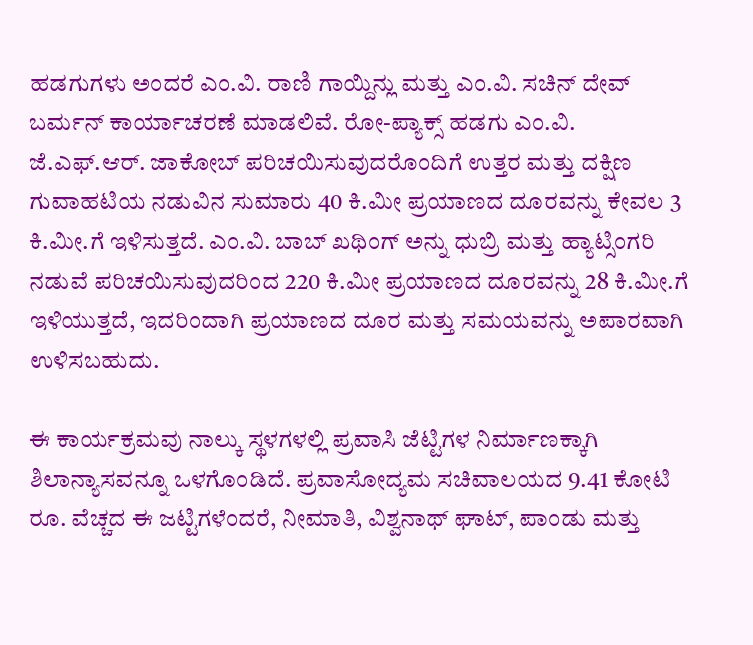ಹಡಗುಗಳು ಅಂದರೆ ಎಂ.ವಿ. ರಾಣಿ ಗಾಯ್ದಿನ್ಲು ಮತ್ತು ಎಂ.ವಿ. ಸಚಿನ್ ದೇವ್ ಬರ್ಮನ್ ಕಾರ್ಯಾಚರಣೆ ಮಾಡಲಿವೆ. ರೋ-ಪ್ಯಾಕ್ಸ್ ಹಡಗು ಎಂ.ವಿ. ಜೆ.ಎಫ್.ಆರ್. ಜಾಕೋಬ್ ಪರಿಚಯಿಸುವುದರೊಂದಿಗೆ ಉತ್ತರ ಮತ್ತು ದಕ್ಷಿಣ ಗುವಾಹಟಿಯ ನಡುವಿನ ಸುಮಾರು 40 ಕಿ.ಮೀ ಪ್ರಯಾಣದ ದೂರವನ್ನು ಕೇವಲ 3 ಕಿ.ಮೀ.ಗೆ ಇಳಿಸುತ್ತದೆ. ಎಂ.ವಿ. ಬಾಬ್ ಖಥಿಂಗ್ ಅನ್ನು ಧುಬ್ರಿ ಮತ್ತು ಹ್ಯಾಟ್ಸಿಂಗರಿ ನಡುವೆ ಪರಿಚಯಿಸುವುದರಿಂದ 220 ಕಿ.ಮೀ ಪ್ರಯಾಣದ ದೂರವನ್ನು 28 ಕಿ.ಮೀ.ಗೆ ಇಳಿಯುತ್ತದೆ, ಇದರಿಂದಾಗಿ ಪ್ರಯಾಣದ ದೂರ ಮತ್ತು ಸಮಯವನ್ನು ಅಪಾರವಾಗಿ ಉಳಿಸಬಹುದು.

ಈ ಕಾರ್ಯಕ್ರಮವು ನಾಲ್ಕು ಸ್ಥಳಗಳಲ್ಲಿ ಪ್ರವಾಸಿ ಜೆಟ್ಟಿಗಳ ನಿರ್ಮಾಣಕ್ಕಾಗಿ ಶಿಲಾನ್ಯಾಸವನ್ನೂ ಒಳಗೊಂಡಿದೆ. ಪ್ರವಾಸೋದ್ಯಮ ಸಚಿವಾಲಯದ 9.41 ಕೋಟಿ ರೂ. ವೆಚ್ಚದ ಈ ಜಟ್ಟಿಗಳೆಂದರೆ, ನೀಮಾತಿ, ವಿಶ್ವನಾಥ್ ಘಾಟ್, ಪಾಂಡು ಮತ್ತು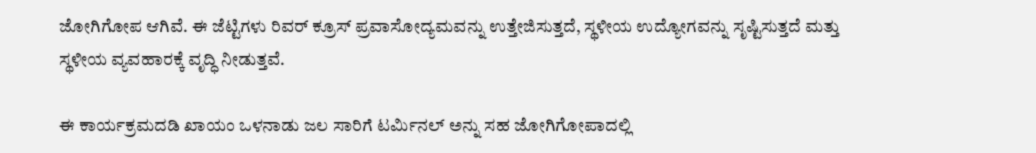ಜೋಗಿಗೋಪ ಆಗಿವೆ. ಈ ಜೆಟ್ಟಿಗಳು ರಿವರ್ ಕ್ರೂಸ್ ಪ್ರವಾಸೋದ್ಯಮವನ್ನು ಉತ್ತೇಜಿಸುತ್ತದೆ, ಸ್ಥಳೀಯ ಉದ್ಯೋಗವನ್ನು ಸೃಷ್ಟಿಸುತ್ತದೆ ಮತ್ತು ಸ್ಥಳೀಯ ವ್ಯವಹಾರಕ್ಕೆ ವೃದ್ಧಿ ನೀಡುತ್ತವೆ.

ಈ ಕಾರ್ಯಕ್ರಮದಡಿ ಖಾಯಂ ಒಳನಾಡು ಜಲ ಸಾರಿಗೆ ಟರ್ಮಿನಲ್ ಅನ್ನು ಸಹ ಜೋಗಿಗೋಪಾದಲ್ಲಿ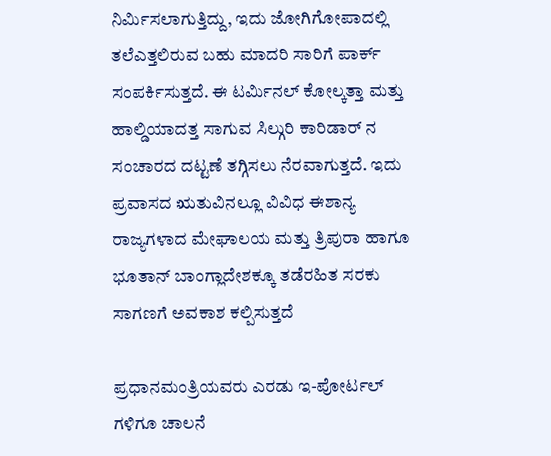ನಿರ್ಮಿಸಲಾಗುತ್ತಿದ್ದು, ಇದು ಜೋಗಿಗೋಪಾದಲ್ಲಿ ತಲೆಎತ್ತಲಿರುವ ಬಹು ಮಾದರಿ ಸಾರಿಗೆ ಪಾರ್ಕ್ ಸಂಪರ್ಕಿಸುತ್ತದೆ. ಈ ಟರ್ಮಿನಲ್ ಕೋಲ್ಕತ್ತಾ ಮತ್ತು ಹಾಲ್ಡಿಯಾದತ್ತ ಸಾಗುವ ಸಿಲ್ಗುರಿ ಕಾರಿಡಾರ್ ನ ಸಂಚಾರದ ದಟ್ಟಣೆ ತಗ್ಗಿಸಲು ನೆರವಾಗುತ್ತದೆ. ಇದು ಪ್ರವಾಸದ ಋತುವಿನಲ್ಲೂ ವಿವಿಧ ಈಶಾನ್ಯ ರಾಜ್ಯಗಳಾದ ಮೇಘಾಲಯ ಮತ್ತು ತ್ರಿಪುರಾ ಹಾಗೂ ಭೂತಾನ್ ಬಾಂಗ್ಲಾದೇಶಕ್ಕೂ ತಡೆರಹಿತ ಸರಕು ಸಾಗಣಗೆ ಅವಕಾಶ ಕಲ್ಪಿಸುತ್ತದೆ

ಪ್ರಧಾನಮಂತ್ರಿಯವರು ಎರಡು ಇ-ಪೋರ್ಟಲ್ ಗಳಿಗೂ ಚಾಲನೆ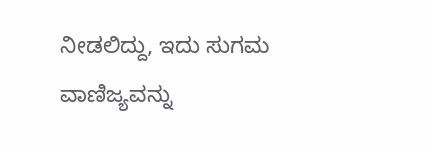ನೀಡಲಿದ್ದು, ಇದು ಸುಗಮ ವಾಣಿಜ್ಯವನ್ನು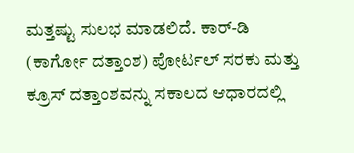ಮತ್ತಷ್ಟು ಸುಲಭ ಮಾಡಲಿದೆ. ಕಾರ್-ಡಿ (ಕಾರ್ಗೋ ದತ್ತಾಂಶ) ಪೋರ್ಟಲ್ ಸರಕು ಮತ್ತು ಕ್ರೂಸ್ ದತ್ತಾಂಶವನ್ನು ಸಕಾಲದ ಆಧಾರದಲ್ಲಿ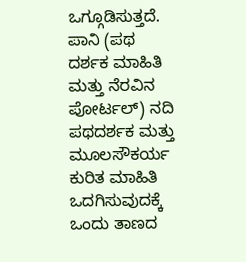ಒಗ್ಗೂಡಿಸುತ್ತದೆ. ಪಾನಿ (ಪಥ ದರ್ಶಕ ಮಾಹಿತಿ ಮತ್ತು ನೆರವಿನ ಪೋರ್ಟಲ್) ನದಿ ಪಥದರ್ಶಕ ಮತ್ತು ಮೂಲಸೌಕರ್ಯ ಕುರಿತ ಮಾಹಿತಿ ಒದಗಿಸುವುದಕ್ಕೆ ಒಂದು ತಾಣದ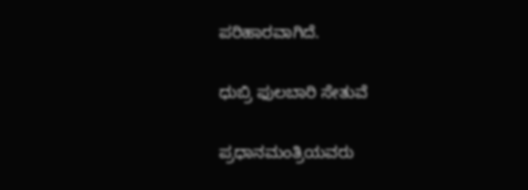ಪರಿಹಾರವಾಗಿದೆ.

ಧುಬ್ರಿ ಫುಲಬಾರಿ ಸೇತುವೆ

ಪ್ರಧಾನಮಂತ್ರಿಯವರು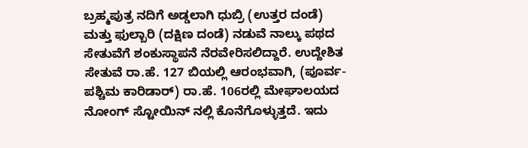ಬ್ರಹ್ಮಪುತ್ರ ನದಿಗೆ ಅಡ್ಡಲಾಗಿ ಧುಬ್ರಿ (ಉತ್ತರ ದಂಡೆ) ಮತ್ತು ಫುಲ್ಬಾರಿ (ದಕ್ಷಿಣ ದಂಡೆ) ನಡುವೆ ನಾಲ್ಕು ಪಥದ ಸೇತುವೆಗೆ ಶಂಕುಸ್ಥಾಪನೆ ನೆರವೇರಿಸಲಿದ್ದಾರೆ. ಉದ್ದೇಶಿತ ಸೇತುವೆ ರಾ.ಹೆ. 127 ಬಿಯಲ್ಲಿ ಆರಂಭವಾಗಿ, (ಪೂರ್ವ-ಪಶ್ಚಿಮ ಕಾರಿಡಾರ್) ರಾ.ಹೆ. 106ರಲ್ಲಿ ಮೇಘಾಲಯದ ನೋಂಗ್ ಸ್ಟೋಯಿನ್ ನಲ್ಲಿ ಕೊನೆಗೊಳ್ಳುತ್ತದೆ. ಇದು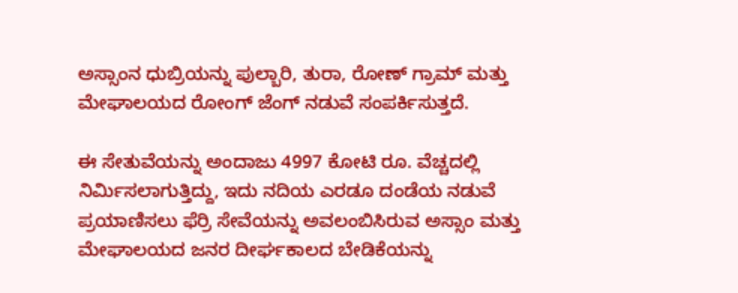ಅಸ್ಸಾಂನ ಧುಬ್ರಿಯನ್ನು ಪುಲ್ಬಾರಿ, ತುರಾ, ರೋಣ್ ಗ್ರಾಮ್ ಮತ್ತು ಮೇಘಾಲಯದ ರೋಂಗ್ ಜೆಂಗ್ ನಡುವೆ ಸಂಪರ್ಕಿಸುತ್ತದೆ.

ಈ ಸೇತುವೆಯನ್ನು ಅಂದಾಜು 4997 ಕೋಟಿ ರೂ. ವೆಚ್ಚದಲ್ಲಿ ನಿರ್ಮಿಸಲಾಗುತ್ತಿದ್ದು, ಇದು ನದಿಯ ಎರಡೂ ದಂಡೆಯ ನಡುವೆ ಪ್ರಯಾಣಿಸಲು ಫೆರ್ರಿ ಸೇವೆಯನ್ನು ಅವಲಂಬಿಸಿರುವ ಅಸ್ಸಾಂ ಮತ್ತು ಮೇಘಾಲಯದ ಜನರ ದೀರ್ಘಕಾಲದ ಬೇಡಿಕೆಯನ್ನು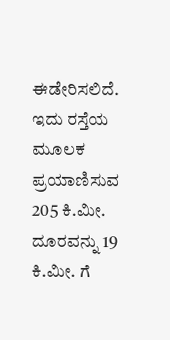ಈಡೇರಿಸಲಿದೆ. ಇದು ರಸ್ತೆಯ ಮೂಲಕ ಪ್ರಯಾಣಿಸುವ 205 ಕಿ.ಮೀ. ದೂರವನ್ನು 19 ಕಿ.ಮೀ. ಗೆ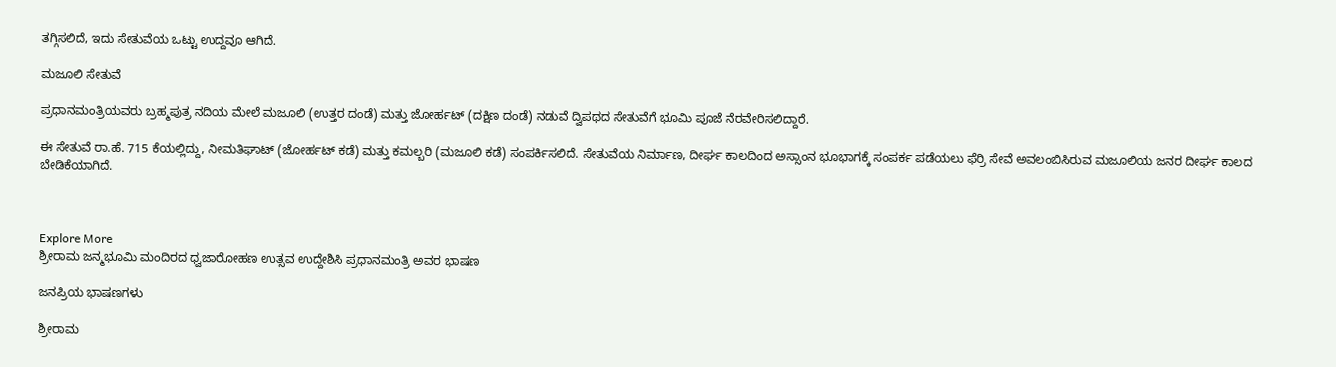ತಗ್ಗಿಸಲಿದೆ, ಇದು ಸೇತುವೆಯ ಒಟ್ಟು ಉದ್ದವೂ ಆಗಿದೆ.

ಮಜೂಲಿ ಸೇತುವೆ

ಪ್ರಧಾನಮಂತ್ರಿಯವರು ಬ್ರಹ್ಮಪುತ್ರ ನದಿಯ ಮೇಲೆ ಮಜೂಲಿ (ಉತ್ತರ ದಂಡೆ) ಮತ್ತು ಜೋರ್ಹಟ್ (ದಕ್ಷಿಣ ದಂಡೆ) ನಡುವೆ ದ್ವಿಪಥದ ಸೇತುವೆಗೆ ಭೂಮಿ ಪೂಜೆ ನೆರವೇರಿಸಲಿದ್ದಾರೆ.

ಈ ಸೇತುವೆ ರಾ.ಹೆ. 715 ಕೆಯಲ್ಲಿದ್ದು, ನೀಮತಿಘಾಟ್ (ಜೋರ್ಹಟ್ ಕಡೆ) ಮತ್ತು ಕಮಲ್ಬರಿ (ಮಜೂಲಿ ಕಡೆ) ಸಂಪರ್ಕಿಸಲಿದೆ. ಸೇತುವೆಯ ನಿರ್ಮಾಣ, ದೀರ್ಘ ಕಾಲದಿಂದ ಅಸ್ಸಾಂನ ಭೂಭಾಗಕ್ಕೆ ಸಂಪರ್ಕ ಪಡೆಯಲು ಫೆರ್ರಿ ಸೇವೆ ಅವಲಂಬಿಸಿರುವ ಮಜೂಲಿಯ ಜನರ ದೀರ್ಘ ಕಾಲದ ಬೇಡಿಕೆಯಾಗಿದೆ.



Explore More
ಶ್ರೀರಾಮ ಜನ್ಮಭೂಮಿ ಮಂದಿರದ ಧ್ವಜಾರೋಹಣ ಉತ್ಸವ ಉದ್ದೇಶಿಸಿ ಪ್ರಧಾನಮಂತ್ರಿ ಅವರ ಭಾಷಣ

ಜನಪ್ರಿಯ ಭಾಷಣಗಳು

ಶ್ರೀರಾಮ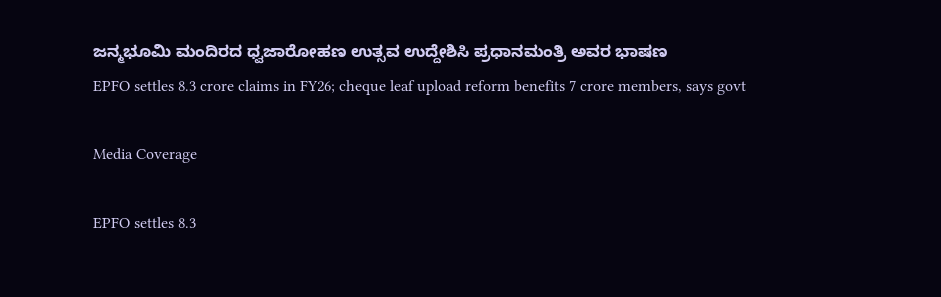ಜನ್ಮಭೂಮಿ ಮಂದಿರದ ಧ್ವಜಾರೋಹಣ ಉತ್ಸವ ಉದ್ದೇಶಿಸಿ ಪ್ರಧಾನಮಂತ್ರಿ ಅವರ ಭಾಷಣ
EPFO settles 8.3 crore claims in FY26; cheque leaf upload reform benefits 7 crore members, says govt

Media Coverage

EPFO settles 8.3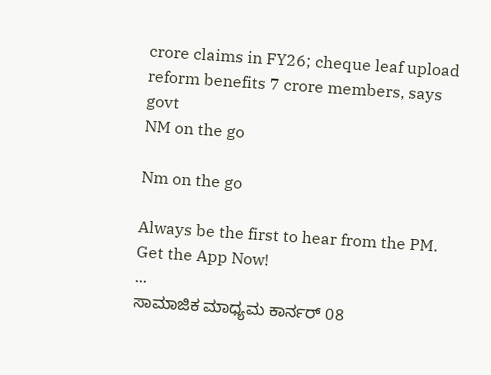crore claims in FY26; cheque leaf upload reform benefits 7 crore members, says govt
NM on the go

Nm on the go

Always be the first to hear from the PM. Get the App Now!
...
ಸಾಮಾಜಿಕ ಮಾಧ್ಯಮ ಕಾರ್ನರ್ 08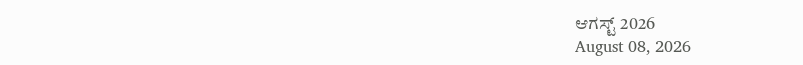ಆಗಸ್ಟ್ 2026
August 08, 2026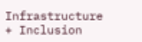Infrastructure + Inclusion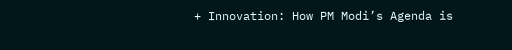+ Innovation: How PM Modi’s Agenda is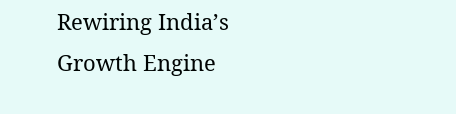Rewiring India’s Growth Engine